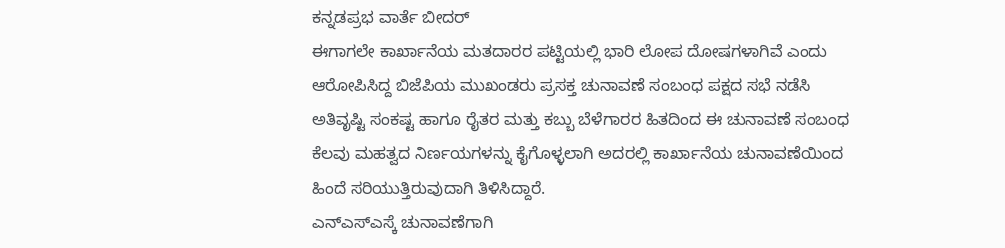ಕನ್ನಡಪ್ರಭ ವಾರ್ತೆ ಬೀದರ್
ಈಗಾಗಲೇ ಕಾರ್ಖಾನೆಯ ಮತದಾರರ ಪಟ್ಟಿಯಲ್ಲಿ ಭಾರಿ ಲೋಪ ದೋಷಗಳಾಗಿವೆ ಎಂದು ಆರೋಪಿಸಿದ್ದ ಬಿಜೆಪಿಯ ಮುಖಂಡರು ಪ್ರಸಕ್ತ ಚುನಾವಣೆ ಸಂಬಂಧ ಪಕ್ಷದ ಸಭೆ ನಡೆಸಿ ಅತಿವೃಷ್ಟಿ ಸಂಕಷ್ಟ ಹಾಗೂ ರೈತರ ಮತ್ತು ಕಬ್ಬು ಬೆಳೆಗಾರರ ಹಿತದಿಂದ ಈ ಚುನಾವಣೆ ಸಂಬಂಧ ಕೆಲವು ಮಹತ್ವದ ನಿರ್ಣಯಗಳನ್ನು ಕೈಗೊಳ್ಳಲಾಗಿ ಅದರಲ್ಲಿ ಕಾರ್ಖಾನೆಯ ಚುನಾವಣೆಯಿಂದ ಹಿಂದೆ ಸರಿಯುತ್ತಿರುವುದಾಗಿ ತಿಳಿಸಿದ್ದಾರೆ.
ಎನ್ಎಸ್ಎಸ್ಕೆ ಚುನಾವಣೆಗಾಗಿ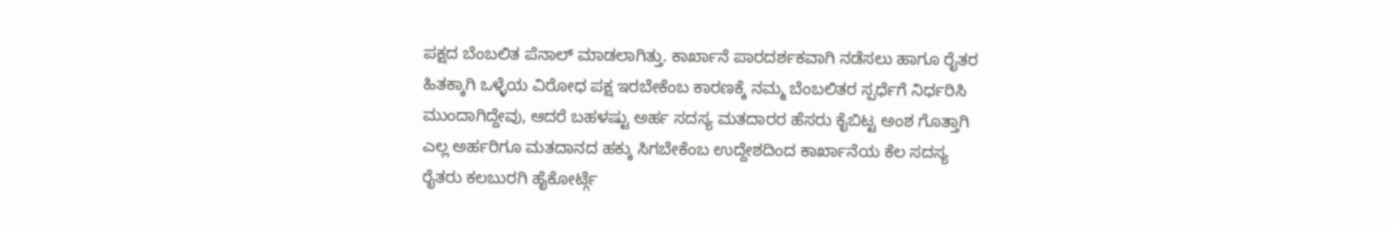ಪಕ್ಷದ ಬೆಂಬಲಿತ ಪೆನಾಲ್ ಮಾಡಲಾಗಿತ್ತು. ಕಾರ್ಖಾನೆ ಪಾರದರ್ಶಕವಾಗಿ ನಡೆಸಲು ಹಾಗೂ ರೈತರ ಹಿತಕ್ಕಾಗಿ ಒಳ್ಳೆಯ ವಿರೋಧ ಪಕ್ಷ ಇರಬೇಕೆಂಬ ಕಾರಣಕ್ಕೆ ನಮ್ಮ ಬೆಂಬಲಿತರ ಸ್ಪರ್ಧೆಗೆ ನಿರ್ಧರಿಸಿ ಮುಂದಾಗಿದ್ದೇವು, ಆದರೆ ಬಹಳಷ್ಟು ಅರ್ಹ ಸದಸ್ಯ ಮತದಾರರ ಹೆಸರು ಕೈಬಿಟ್ಟ ಅಂಶ ಗೊತ್ತಾಗಿ ಎಲ್ಲ ಅರ್ಹರಿಗೂ ಮತದಾನದ ಹಕ್ಕು ಸಿಗಬೇಕೆಂಬ ಉದ್ದೇಶದಿಂದ ಕಾರ್ಖಾನೆಯ ಕೆಲ ಸದಸ್ಯ ರೈತರು ಕಲಬುರಗಿ ಹೈಕೋರ್ಟ್ಗೆ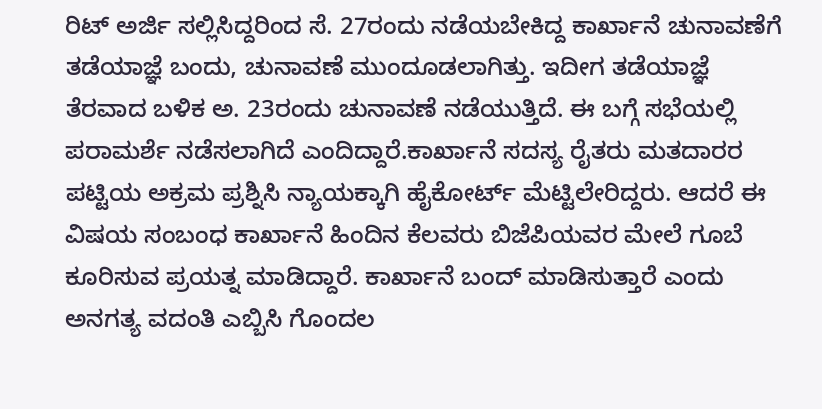ರಿಟ್ ಅರ್ಜಿ ಸಲ್ಲಿಸಿದ್ದರಿಂದ ಸೆ. 27ರಂದು ನಡೆಯಬೇಕಿದ್ದ ಕಾರ್ಖಾನೆ ಚುನಾವಣೆಗೆ ತಡೆಯಾಜ್ಞೆ ಬಂದು, ಚುನಾವಣೆ ಮುಂದೂಡಲಾಗಿತ್ತು. ಇದೀಗ ತಡೆಯಾಜ್ಞೆ ತೆರವಾದ ಬಳಿಕ ಅ. 23ರಂದು ಚುನಾವಣೆ ನಡೆಯುತ್ತಿದೆ. ಈ ಬಗ್ಗೆ ಸಭೆಯಲ್ಲಿ ಪರಾಮರ್ಶೆ ನಡೆಸಲಾಗಿದೆ ಎಂದಿದ್ದಾರೆ.ಕಾರ್ಖಾನೆ ಸದಸ್ಯ ರೈತರು ಮತದಾರರ ಪಟ್ಟಿಯ ಅಕ್ರಮ ಪ್ರಶ್ನಿಸಿ ನ್ಯಾಯಕ್ಕಾಗಿ ಹೈಕೋರ್ಟ್ ಮೆಟ್ಟಿಲೇರಿದ್ದರು. ಆದರೆ ಈ ವಿಷಯ ಸಂಬಂಧ ಕಾರ್ಖಾನೆ ಹಿಂದಿನ ಕೆಲವರು ಬಿಜೆಪಿಯವರ ಮೇಲೆ ಗೂಬೆ ಕೂರಿಸುವ ಪ್ರಯತ್ನ ಮಾಡಿದ್ದಾರೆ. ಕಾರ್ಖಾನೆ ಬಂದ್ ಮಾಡಿಸುತ್ತಾರೆ ಎಂದು ಅನಗತ್ಯ ವದಂತಿ ಎಬ್ಬಿಸಿ ಗೊಂದಲ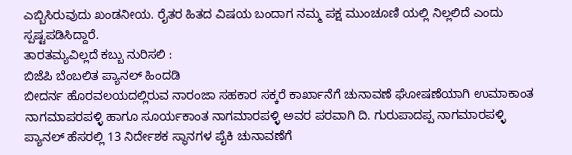ಎಬ್ಬಿಸಿರುವುದು ಖಂಡನೀಯ. ರೈತರ ಹಿತದ ವಿಷಯ ಬಂದಾಗ ನಮ್ಮ ಪಕ್ಷ ಮುಂಚೂಣಿ ಯಲ್ಲಿ ನಿಲ್ಲಲಿದೆ ಎಂದು ಸ್ಪಷ್ಟಪಡಿಸಿದ್ದಾರೆ.
ತಾರತಮ್ಯವಿಲ್ಲದೆ ಕಬ್ಬು ನುರಿಸಲಿ :
ಬಿಜೆಪಿ ಬೆಂಬಲಿತ ಪ್ಯಾನಲ್ ಹಿಂದಡಿ
ಬೀದರ್ನ ಹೊರವಲಯದಲ್ಲಿರುವ ನಾರಂಜಾ ಸಹಕಾರ ಸಕ್ಕರೆ ಕಾರ್ಖಾನೆಗೆ ಚುನಾವಣೆ ಘೋಷಣೆಯಾಗಿ ಉಮಾಕಾಂತ ನಾಗಮಾಪರಪಳ್ಳಿ ಹಾಗೂ ಸೂರ್ಯಕಾಂತ ನಾಗಮಾರಪಳ್ಳಿ ಅವರ ಪರವಾಗಿ ದಿ. ಗುರುಪಾದಪ್ಪ ನಾಗಮಾರಪಳ್ಳಿ ಪ್ಯಾನಲ್ ಹೆಸರಲ್ಲಿ 13 ನಿರ್ದೇಶಕ ಸ್ಥಾನಗಳ ಪೈಕಿ ಚುನಾವಣೆಗೆ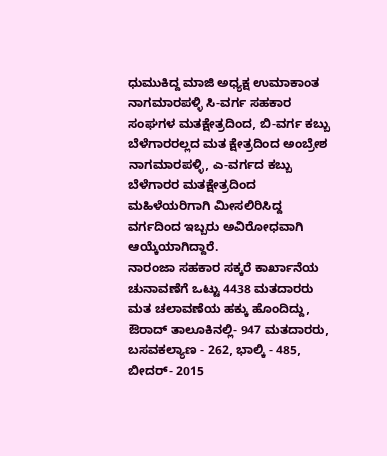ಧುಮುಕಿದ್ದ ಮಾಜಿ ಅಧ್ಯಕ್ಷ ಉಮಾಕಾಂತ ನಾಗಮಾರಪಳ್ಳಿ ಸಿ-ವರ್ಗ ಸಹಕಾರ ಸಂಘಗಳ ಮತಕ್ಷೇತ್ರದಿಂದ, ಬಿ-ವರ್ಗ ಕಬ್ಬು ಬೆಳೆಗಾರರಲ್ಲದ ಮತ ಕ್ಷೇತ್ರದಿಂದ ಅಂಬ್ರೇಶ ನಾಗಮಾರಪಳ್ಳಿ, ಎ-ವರ್ಗದ ಕಬ್ಬು ಬೆಳೆಗಾರರ ಮತಕ್ಷೇತ್ರದಿಂದ ಮಹಿಳೆಯರಿಗಾಗಿ ಮೀಸಲಿರಿಸಿದ್ದ ವರ್ಗದಿಂದ ಇಬ್ಬರು ಅವಿರೋಧವಾಗಿ ಆಯ್ಕೆಯಾಗಿದ್ದಾರೆ.
ನಾರಂಜಾ ಸಹಕಾರ ಸಕ್ಕರೆ ಕಾರ್ಖಾನೆಯ ಚುನಾವಣೆಗೆ ಒಟ್ಟು 4438 ಮತದಾರರು ಮತ ಚಲಾವಣೆಯ ಹಕ್ಕು ಹೊಂದಿದ್ದು, ಔರಾದ್ ತಾಲೂಕಿನಲ್ಲಿ- 947 ಮತದಾರರು, ಬಸವಕಲ್ಯಾಣ - 262, ಭಾಲ್ಕಿ - 485, ಬೀದರ್- 2015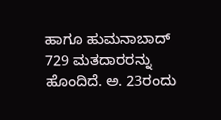ಹಾಗೂ ಹುಮನಾಬಾದ್ 729 ಮತದಾರರನ್ನು ಹೊಂದಿದೆ. ಅ. 23ರಂದು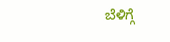ಬೆಳಿಗ್ಗೆ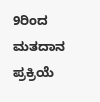9ರಿಂದ ಮತದಾನ ಪ್ರಕ್ರಿಯೆ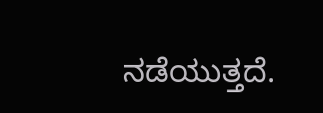ನಡೆಯುತ್ತದೆ.